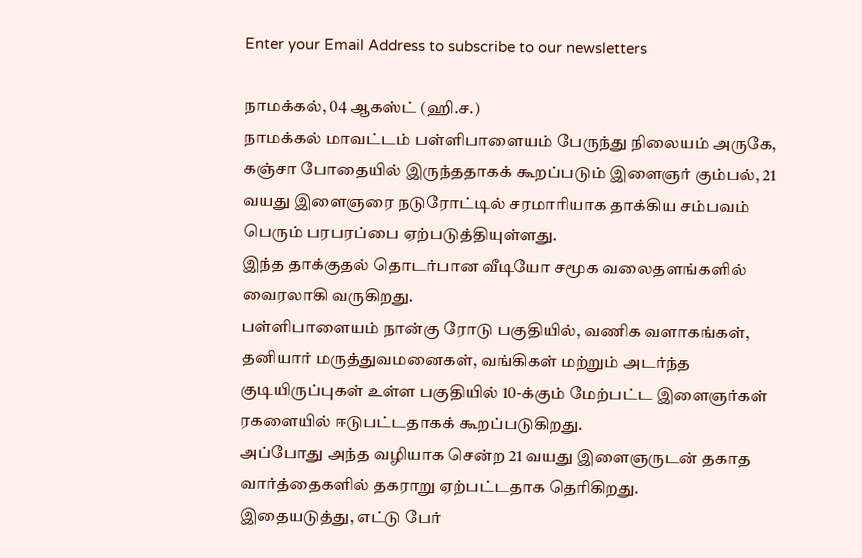Enter your Email Address to subscribe to our newsletters

நாமக்கல், 04 ஆகஸ்ட் (ஹி.ச.)
நாமக்கல் மாவட்டம் பள்ளிபாளையம் பேருந்து நிலையம் அருகே, கஞ்சா போதையில் இருந்ததாகக் கூறப்படும் இளைஞர் கும்பல், 21 வயது இளைஞரை நடுரோட்டில் சரமாரியாக தாக்கிய சம்பவம் பெரும் பரபரப்பை ஏற்படுத்தியுள்ளது.
இந்த தாக்குதல் தொடர்பான வீடியோ சமூக வலைதளங்களில் வைரலாகி வருகிறது.
பள்ளிபாளையம் நான்கு ரோடு பகுதியில், வணிக வளாகங்கள், தனியார் மருத்துவமனைகள், வங்கிகள் மற்றும் அடர்ந்த குடியிருப்புகள் உள்ள பகுதியில் 10-க்கும் மேற்பட்ட இளைஞர்கள் ரகளையில் ஈடுபட்டதாகக் கூறப்படுகிறது.
அப்போது அந்த வழியாக சென்ற 21 வயது இளைஞருடன் தகாத வார்த்தைகளில் தகராறு ஏற்பட்டதாக தெரிகிறது.
இதையடுத்து, எட்டு பேர்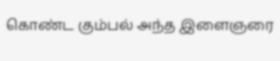கொண்ட கும்பல் அந்த இளைஞரை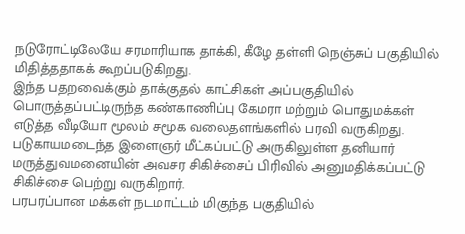நடுரோட்டிலேயே சரமாரியாக தாக்கி, கீழே தள்ளி நெஞ்சுப் பகுதியில் மிதித்ததாகக் கூறப்படுகிறது.
இந்த பதறவைக்கும் தாக்குதல் காட்சிகள் அப்பகுதியில் பொருத்தப்பட்டிருந்த கண்காணிப்பு கேமரா மற்றும் பொதுமக்கள் எடுத்த வீடியோ மூலம் சமூக வலைதளங்களில் பரவி வருகிறது.
படுகாயமடைந்த இளைஞர் மீட்கப்பட்டு அருகிலுள்ள தனியார் மருத்துவமனையின் அவசர சிகிச்சைப் பிரிவில் அனுமதிக்கப்பட்டு சிகிச்சை பெற்று வருகிறார்.
பரபரப்பான மக்கள் நடமாட்டம் மிகுந்த பகுதியில்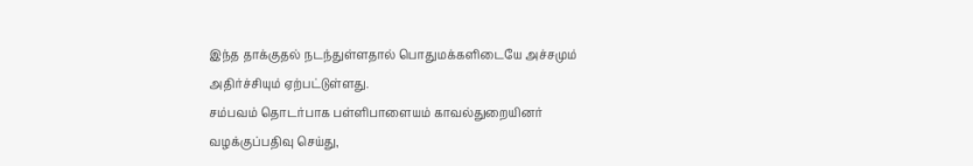இந்த தாக்குதல் நடந்துள்ளதால் பொதுமக்களிடையே அச்சமும் அதிர்ச்சியும் ஏற்பட்டுள்ளது.
சம்பவம் தொடர்பாக பள்ளிபாளையம் காவல்துறையினர் வழக்குப்பதிவு செய்து,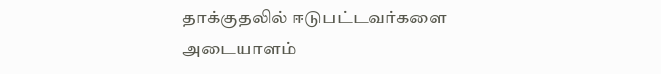தாக்குதலில் ஈடுபட்டவர்களை அடையாளம்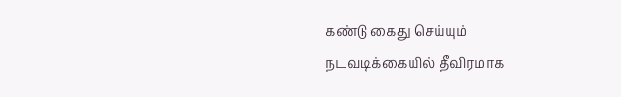கண்டு கைது செய்யும் நடவடிக்கையில் தீவிரமாக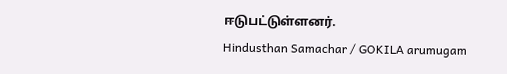ஈடுபட்டுள்ளனர்.
Hindusthan Samachar / GOKILA arumugam